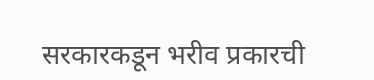सरकारकडून भरीव प्रकारची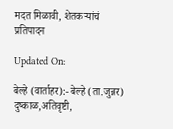मदत मिळावी, शेतकऱ्यांचं प्रतिपादन

Updated On:

बेल्हे (वार्ताहर):- बेल्हे (ता.जुन्नर) दुष्काळ,अतिवृष्टी,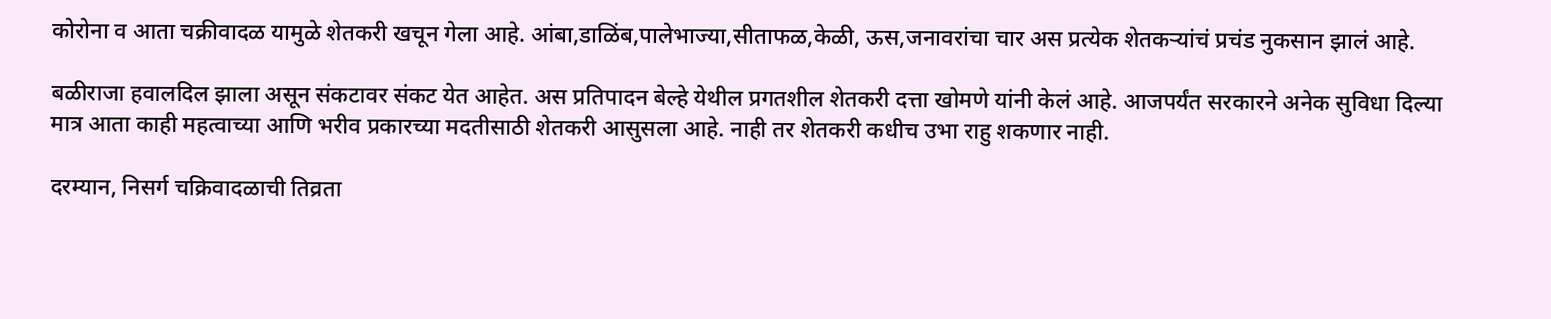कोरोना व आता चक्रीवादळ यामुळे शेतकरी खचून गेला आहे. आंबा,डाळिंब,पालेभाज्या,सीताफळ,केळी, ऊस,जनावरांचा चार अस प्रत्येक शेतकऱ्यांचं प्रचंड नुकसान झालं आहे.

बळीराजा हवालदिल झाला असून संकटावर संकट येत आहेत. अस प्रतिपादन बेल्हे येथील प्रगतशील शेतकरी दत्ता खोमणे यांनी केलं आहे. आजपर्यंत सरकारने अनेक सुविधा दिल्या मात्र आता काही महत्वाच्या आणि भरीव प्रकारच्या मदतीसाठी शेतकरी आसुसला आहे. नाही तर शेतकरी कधीच उभा राहु शकणार नाही.

दरम्यान, निसर्ग चक्रिवादळाची तिव्रता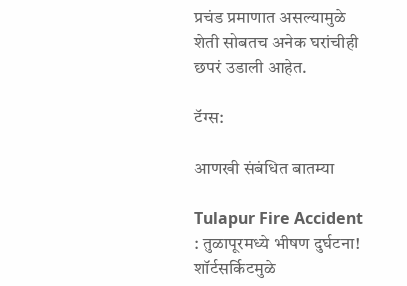प्रचंड प्रमाणात असल्यामुळे शेती सोबतच अनेक घरांचीही छपरं उडाली आहेत.

टॅग्स:

आणखी संबंधित बातम्या

Tulapur Fire Accident : तुळापूरमध्ये भीषण दुर्घटना! शॉर्टसर्किटमुळे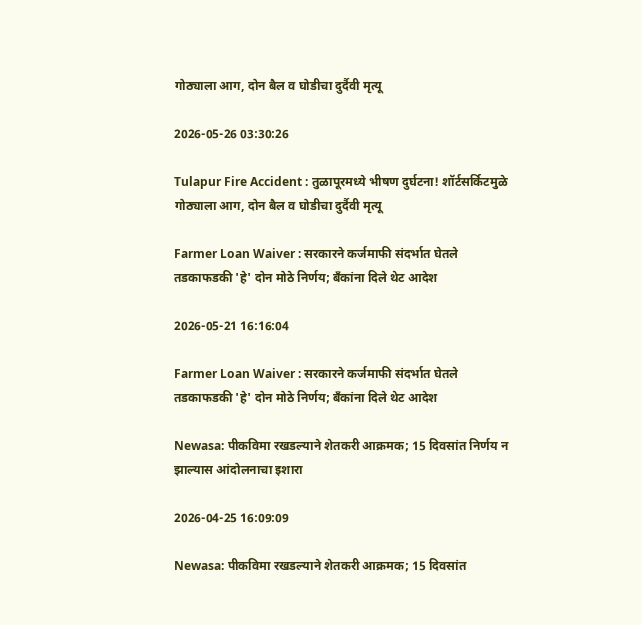गोठ्याला आग, दोन बैल व घोडीचा दुर्दैवी मृत्यू

2026-05-26 03:30:26

Tulapur Fire Accident : तुळापूरमध्ये भीषण दुर्घटना! शॉर्टसर्किटमुळे गोठ्याला आग, दोन बैल व घोडीचा दुर्दैवी मृत्यू

Farmer Loan Waiver : सरकारने कर्जमाफी संदर्भात घेतले तडकाफडकी 'हे' दोन मोठे निर्णय; बँकांना दिले थेट आदेश

2026-05-21 16:16:04

Farmer Loan Waiver : सरकारने कर्जमाफी संदर्भात घेतले तडकाफडकी 'हे' दोन मोठे निर्णय; बँकांना दिले थेट आदेश

Newasa: पीकविमा रखडल्याने शेतकरी आक्रमक; 15 दिवसांत निर्णय न झाल्यास आंदोलनाचा इशारा

2026-04-25 16:09:09

Newasa: पीकविमा रखडल्याने शेतकरी आक्रमक; 15 दिवसांत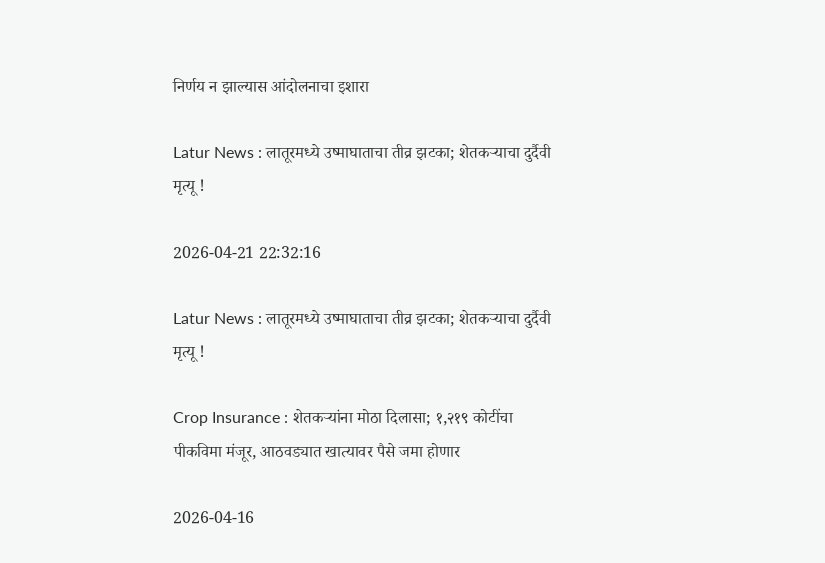निर्णय न झाल्यास आंदोलनाचा इशारा

Latur News : लातूरमध्ये उष्माघाताचा तीव्र झटका; शेतकऱ्याचा दुर्दैवी मृत्यू !

2026-04-21 22:32:16

Latur News : लातूरमध्ये उष्माघाताचा तीव्र झटका; शेतकऱ्याचा दुर्दैवी मृत्यू !

Crop Insurance : शेतकऱ्यांना मोठा दिलासा; १,२१९ कोटींचा पीकविमा मंजूर, आठवड्यात खात्यावर पैसे जमा होणार

2026-04-16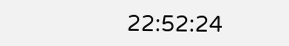22:52:24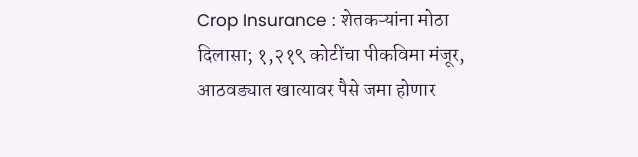Crop Insurance : शेतकऱ्यांना मोठा दिलासा; १,२१९ कोटींचा पीकविमा मंजूर, आठवड्यात खात्यावर पैसे जमा होणार